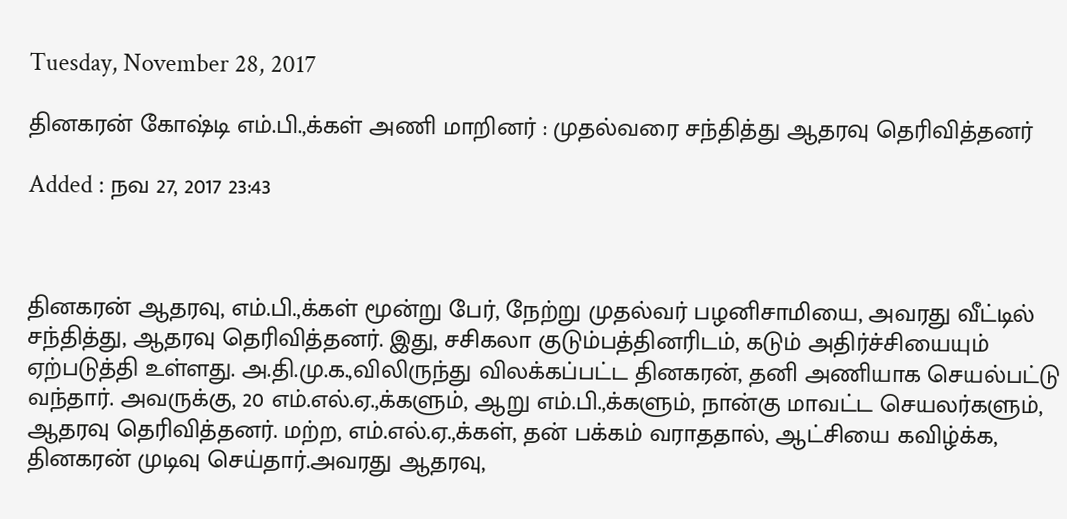Tuesday, November 28, 2017

தினகரன் கோஷ்டி எம்.பி.,க்கள் அணி மாறினர் : முதல்வரை சந்தித்து ஆதரவு தெரிவித்தனர்

Added : நவ 27, 2017 23:43



தினகரன் ஆதரவு, எம்.பி.,க்கள் மூன்று பேர், நேற்று முதல்வர் பழனிசாமியை, அவரது வீட்டில் சந்தித்து, ஆதரவு தெரிவித்தனர். இது, சசிகலா குடும்பத்தினரிடம், கடும் அதிர்ச்சியையும் ஏற்படுத்தி உள்ளது. அ.தி.மு.க.,விலிருந்து விலக்கப்பட்ட தினகரன், தனி அணியாக செயல்பட்டு வந்தார். அவருக்கு, 20 எம்.எல்.ஏ.,க்களும், ஆறு எம்.பி.,க்களும், நான்கு மாவட்ட செயலர்களும், ஆதரவு தெரிவித்தனர். மற்ற, எம்.எல்.ஏ.,க்கள், தன் பக்கம் வராததால், ஆட்சியை கவிழ்க்க, தினகரன் முடிவு செய்தார்.அவரது ஆதரவு,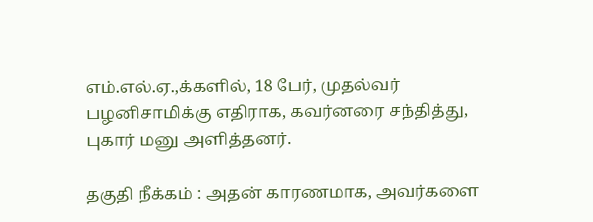எம்.எல்.ஏ.,க்களில், 18 பேர், முதல்வர் பழனிசாமிக்கு எதிராக, கவர்னரை சந்தித்து, புகார் மனு அளித்தனர்.

தகுதி நீக்கம் : அதன் காரணமாக, அவர்களை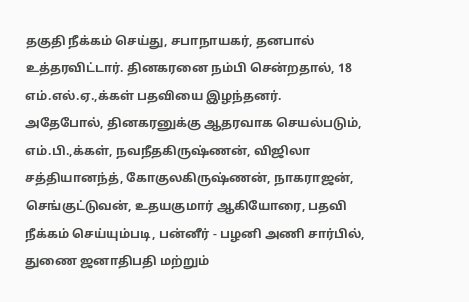தகுதி நீக்கம் செய்து, சபாநாயகர், தனபால் உத்தரவிட்டார். தினகரனை நம்பி சென்றதால், 18 எம்.எல்.ஏ.,க்கள் பதவியை இழந்தனர்.
அதேபோல், தினகரனுக்கு ஆதரவாக செயல்படும், எம்.பி.,க்கள், நவநீதகிருஷ்ணன், விஜிலா சத்தியானந்த், கோகுலகிருஷ்ணன், நாகராஜன், செங்குட்டுவன், உதயகுமார் ஆகியோரை, பதவி நீக்கம் செய்யும்படி, பன்னீர் - பழனி அணி சார்பில், துணை ஜனாதிபதி மற்றும்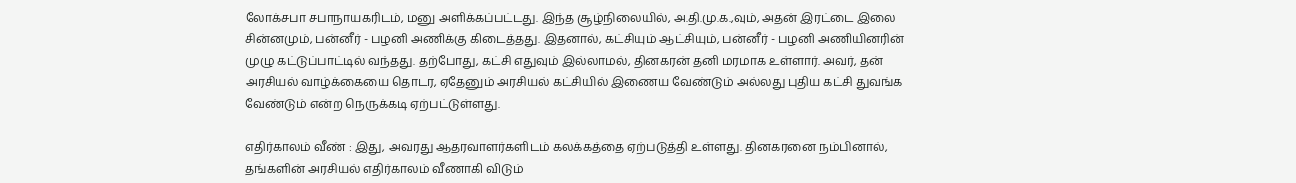லோக்சபா சபாநாயகரிடம், மனு அளிக்கப்பட்டது. இந்த சூழ்நிலையில், அ.தி.மு.க.,வும், அதன் இரட்டை இலை சின்னமும், பன்னீர் - பழனி அணிக்கு கிடைத்தது. இதனால், கட்சியும் ஆட்சியும், பன்னீர் - பழனி அணியினரின் முழு கட்டுப்பாட்டில் வந்தது. தற்போது, கட்சி எதுவும் இல்லாமல், தினகரன் தனி மரமாக உள்ளார். அவர், தன் அரசியல் வாழ்க்கையை தொடர, ஏதேனும் அரசியல் கட்சியில் இணைய வேண்டும் அல்லது புதிய கட்சி துவங்க வேண்டும் என்ற நெருக்கடி ஏற்பட்டுள்ளது.

எதிர்காலம் வீண் : இது, அவரது ஆதரவாளர்களிடம் கலக்கத்தை ஏற்படுத்தி உள்ளது. தினகரனை நம்பினால், தங்களின் அரசியல் எதிர்காலம் வீணாகி விடும்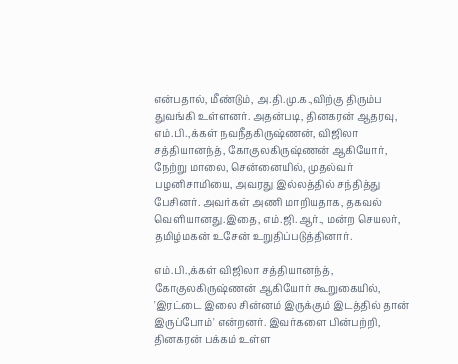என்பதால், மீண்டும், அ.தி.மு.க.,விற்கு திரும்ப துவங்கி உள்ளனர். அதன்படி, தினகரன் ஆதரவு, எம்.பி.,க்கள் நவநீதகிருஷ்ணன், விஜிலா சத்தியானந்த், கோகுலகிருஷ்ணன் ஆகியோர், நேற்று மாலை, சென்னையில், முதல்வர் பழனிசாமியை, அவரது இல்லத்தில் சந்தித்து பேசினர். அவர்கள் அணி மாறியதாக, தகவல் வெளியானது.இதை, எம்.ஜி.ஆர்., மன்ற செயலர், தமிழ்மகன் உசேன் உறுதிப்படுத்தினார்.

எம்.பி.,க்கள் விஜிலா சத்தியானந்த், கோகுலகிருஷ்ணன் ஆகியோர் கூறுகையில், 'இரட்டை இலை சின்னம் இருக்கும் இடத்தில் தான் இருப்போம்' என்றனர். இவர்களை பின்பற்றி, தினகரன் பக்கம் உள்ள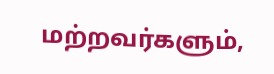மற்றவர்களும்,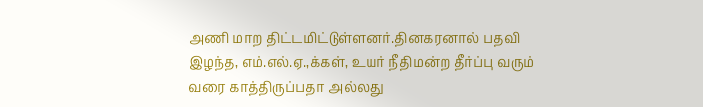அணி மாற திட்டமிட்டுள்ளனர்.தினகரனால் பதவி இழந்த, எம்.எல்.ஏ.,க்கள், உயர் நீதிமன்ற தீர்ப்பு வரும் வரை காத்திருப்பதா அல்லது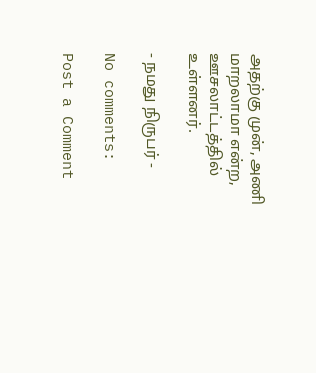அதற்கு முன், அணி மாறலாமா என்ற, ஊசலாட்டத்தில் உள்ளனர்.

- நமது நிருபர் -

No comments:

Post a Comment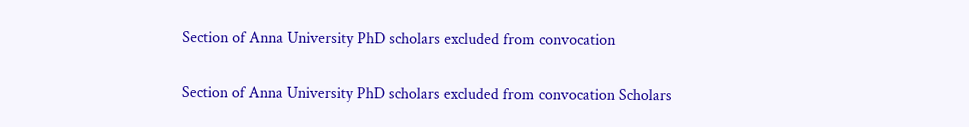Section of Anna University PhD scholars excluded from convocation

Section of Anna University PhD scholars excluded from convocation Scholars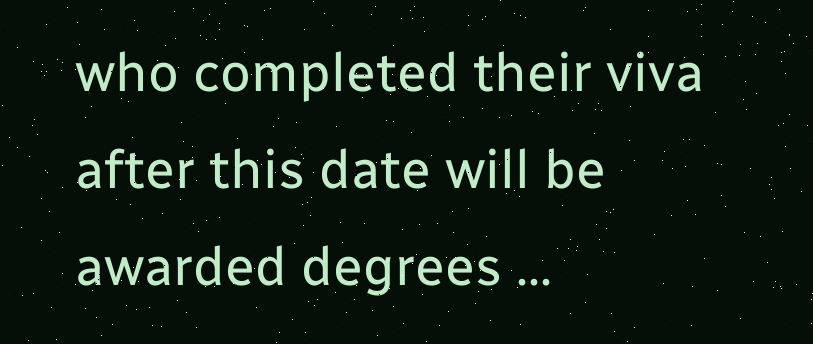who completed their viva after this date will be awarded degrees ...